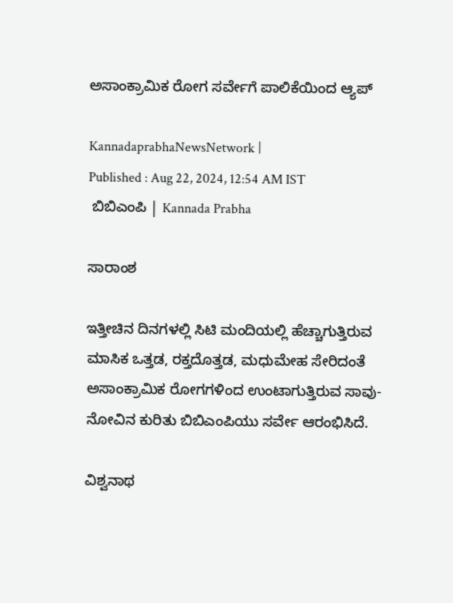ಅಸಾಂಕ್ರಾಮಿಕ ರೋಗ ಸರ್ವೇಗೆ ಪಾಲಿಕೆಯಿಂದ ಆ್ಯಪ್‌

KannadaprabhaNewsNetwork |
Published : Aug 22, 2024, 12:54 AM IST
 ಬಿಬಿಎಂಪಿ | Kannada Prabha

ಸಾರಾಂಶ

ಇತ್ತೀಚಿನ ದಿನಗಳಲ್ಲಿ ಸಿಟಿ ಮಂದಿಯಲ್ಲಿ ಹೆಚ್ಚಾಗುತ್ತಿರುವ ಮಾಸಿಕ ಒತ್ತಡ, ರಕ್ತದೊತ್ತಡ, ಮಧುಮೇಹ ಸೇರಿದಂತೆ ಅಸಾಂಕ್ರಾಮಿಕ ರೋಗಗಳಿಂದ ಉಂಟಾಗುತ್ತಿರುವ ಸಾವು-ನೋವಿನ ಕುರಿತು ಬಿಬಿಎಂಪಿಯು ಸರ್ವೇ ಆರಂಭಿಸಿದೆ.

ವಿಶ್ವನಾಥ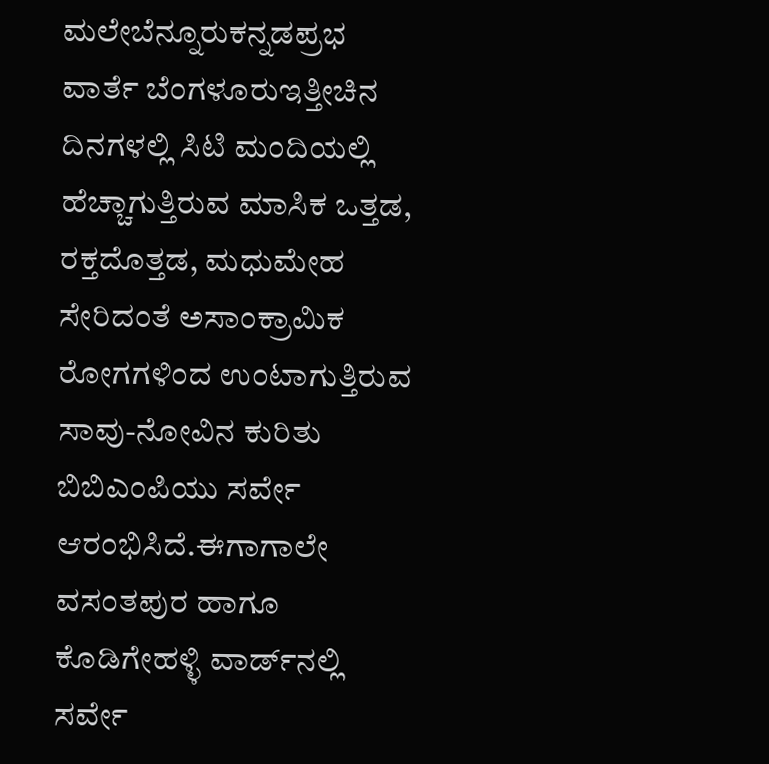ಮಲೇಬೆನ್ನೂರುಕನ್ನಡಪ್ರಭ ವಾರ್ತೆ ಬೆಂಗಳೂರುಇತ್ತೀಚಿನ ದಿನಗಳಲ್ಲಿ ಸಿಟಿ ಮಂದಿಯಲ್ಲಿ ಹೆಚ್ಚಾಗುತ್ತಿರುವ ಮಾಸಿಕ ಒತ್ತಡ, ರಕ್ತದೊತ್ತಡ, ಮಧುಮೇಹ ಸೇರಿದಂತೆ ಅಸಾಂಕ್ರಾಮಿಕ ರೋಗಗಳಿಂದ ಉಂಟಾಗುತ್ತಿರುವ ಸಾವು-ನೋವಿನ ಕುರಿತು ಬಿಬಿಎಂಪಿಯು ಸರ್ವೇ ಆರಂಭಿಸಿದೆ.ಈಗಾಗಾಲೇ ವಸಂತಪುರ ಹಾಗೂ ಕೊಡಿಗೇಹಳ್ಳಿ ವಾರ್ಡ್‌ನಲ್ಲಿ ಸರ್ವೇ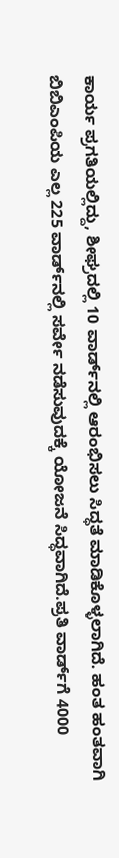ಕಾರ್ಯ ಪ್ರಗತಿಯಲ್ಲಿದ್ದು, ಶೀಘ್ರದಲ್ಲಿ 10 ವಾರ್ಡ್‌ನಲ್ಲಿ ಆರಂಭಿಸಲು ಸಿದ್ಧತೆ ಮಾಡಿಕೊಳ್ಳಲಾಗಿದೆ. ಹಂತ ಹಂತವಾಗಿ ಬಿಬಿಎಂಪಿಯ ಎಲ್ಲ 225 ವಾರ್ಡ್‌ನಲ್ಲಿ ಸರ್ವೇ ನಡೆಸುವುದಕ್ಕೆ ಯೋಜನೆ ಸಿದ್ಧವಾಗಿದೆ.ಪ್ರತಿ ವಾರ್ಡ್‌ಗೆ 4000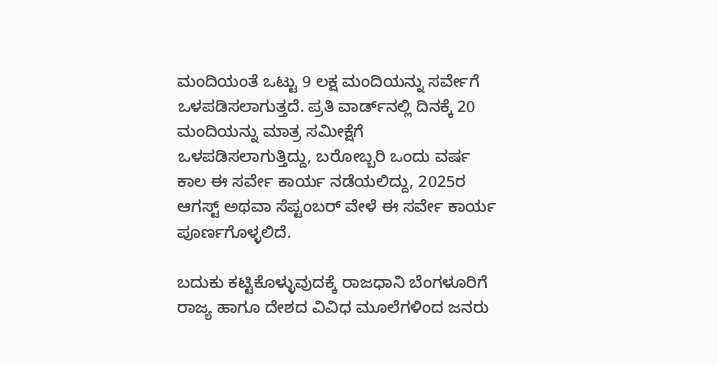ಮಂದಿಯಂತೆ ಒಟ್ಟು 9 ಲಕ್ಷ ಮಂದಿಯನ್ನು ಸರ್ವೇಗೆ ಒಳಪಡಿಸಲಾಗುತ್ತದೆ. ಪ್ರತಿ ವಾರ್ಡ್‌ನಲ್ಲಿ ದಿನಕ್ಕೆ 20 ಮಂದಿಯನ್ನು ಮಾತ್ರ ಸಮೀಕ್ಷೆಗೆ ಒಳಪಡಿಸಲಾಗುತ್ತಿದ್ದು, ಬರೋಬ್ಬರಿ ಒಂದು ವರ್ಷ ಕಾಲ ಈ ಸರ್ವೇ ಕಾರ್ಯ ನಡೆಯಲಿದ್ದು, 2025ರ ಆಗಸ್ಟ್‌ ಅಥವಾ ಸೆಪ್ಟಂಬರ್‌ ವೇಳೆ ಈ ಸರ್ವೇ ಕಾರ್ಯ ಪೂರ್ಣಗೊಳ್ಳಲಿದೆ.

ಬದುಕು ಕಟ್ಟಿಕೊಳ್ಳುವುದಕ್ಕೆ ರಾಜಧಾನಿ ಬೆಂಗಳೂರಿಗೆ ರಾಜ್ಯ ಹಾಗೂ ದೇಶದ ವಿವಿಧ ಮೂಲೆಗಳಿಂದ ಜನರು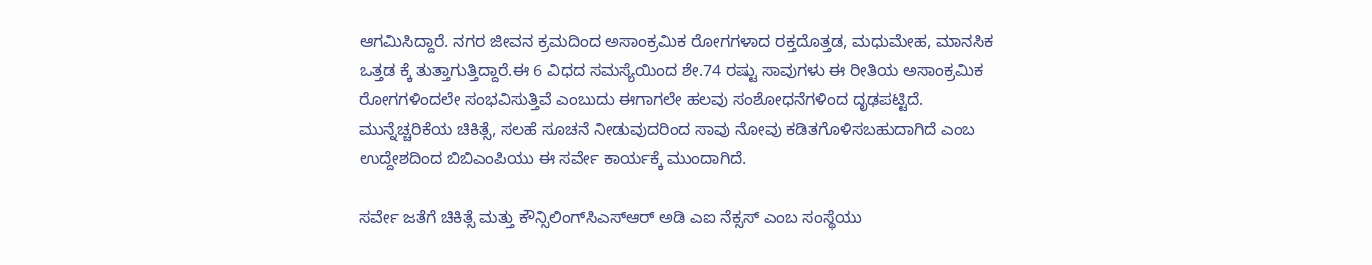ಆಗಮಿಸಿದ್ದಾರೆ. ನಗರ ಜೀವನ ಕ್ರಮದಿಂದ ಅಸಾಂಕ್ರಮಿಕ ರೋಗಗಳಾದ ರಕ್ತದೊತ್ತಡ, ಮಧುಮೇಹ, ಮಾನಸಿಕ ಒತ್ತಡ ಕ್ಕೆ ತುತ್ತಾಗುತ್ತಿದ್ದಾರೆ.ಈ 6 ವಿಧದ ಸಮಸ್ಯೆಯಿಂದ ಶೇ.74 ರಷ್ಟು ಸಾವುಗಳು ಈ ರೀತಿಯ ಅಸಾಂಕ್ರಮಿಕ ರೋಗಗಳಿಂದಲೇ ಸಂಭವಿಸುತ್ತಿವೆ ಎಂಬುದು ಈಗಾಗಲೇ ಹಲವು ಸಂಶೋಧನೆಗಳಿಂದ ದೃಢಪಟ್ಟಿದೆ. ಮುನ್ನೆಚ್ಚರಿಕೆಯ ಚಿಕಿತ್ಸೆ, ಸಲಹೆ ಸೂಚನೆ ನೀಡುವುದರಿಂದ ಸಾವು ನೋವು ಕಡಿತಗೊಳಿಸಬಹುದಾಗಿದೆ ಎಂಬ ಉದ್ದೇಶದಿಂದ ಬಿಬಿಎಂಪಿಯು ಈ ಸರ್ವೇ ಕಾರ್ಯಕ್ಕೆ ಮುಂದಾಗಿದೆ.

ಸರ್ವೇ ಜತೆಗೆ ಚಿಕಿತ್ಸೆ ಮತ್ತು ಕೌನ್ಸಿಲಿಂಗ್‌ಸಿಎಸ್‌ಆರ್‌ ಅಡಿ ಎಐ ನೆಕ್ಸಸ್‌ ಎಂಬ ಸಂಸ್ಥೆಯು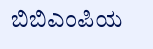ಬಿಬಿಎಂಪಿಯ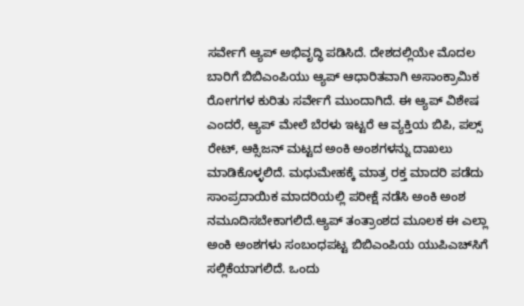ಸರ್ವೇಗೆ ಆ್ಯಪ್‌ ಅಭಿವೃದ್ಧಿ ಪಡಿಸಿದೆ. ದೇಶದಲ್ಲಿಯೇ ಮೊದಲ ಬಾರಿಗೆ ಬಿಬಿಎಂಪಿಯು ಆ್ಯಪ್‌ ಆಧಾರಿತವಾಗಿ ಅಸಾಂಕ್ರಾಮಿಕ ರೋಗಗಳ ಕುರಿತು ಸರ್ವೇಗೆ ಮುಂದಾಗಿದೆ. ಈ ಆ್ಯಪ್‌ ವಿಶೇಷ ಎಂದರೆ, ಆ್ಯಪ್‌ ಮೇಲೆ ಬೆರಳು ಇಟ್ಟರೆ ಆ ವ್ಯಕ್ತಿಯ ಬಿಪಿ, ಪಲ್ಸ್‌ ರೇಟ್‌, ಆಕ್ಸಿಜನ್‌ ಮಟ್ಟದ ಅಂಕಿ ಅಂಶಗಳನ್ನು ದಾಖಲು ಮಾಡಿಕೊಳ್ಳಲಿದೆ. ಮಧುಮೇಹಕ್ಕೆ ಮಾತ್ರ ರಕ್ತ ಮಾದರಿ ಪಡೆದು ಸಾಂಪ್ರದಾಯಿಕ ಮಾದರಿಯಲ್ಲಿ ಪರೀಕ್ಷೆ ನಡೆಸಿ ಅಂಕಿ ಅಂಶ ನಮೂದಿಸಬೇಕಾಗಲಿದೆ.ಆ್ಯಪ್‌ ತಂತ್ರಾಂಶದ ಮೂಲಕ ಈ ಎಲ್ಲಾ ಅಂಕಿ ಅಂಶಗಳು ಸಂಬಂಧಪಟ್ಟ ಬಿಬಿಎಂಪಿಯ ಯುಪಿಎಚ್‌ಸಿಗೆ ಸಲ್ಲಿಕೆಯಾಗಲಿದೆ. ಒಂದು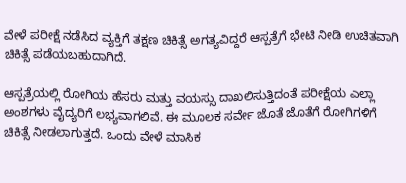ವೇಳೆ ಪರೀಕ್ಷೆ ನಡೆಸಿದ ವ್ಯಕ್ತಿಗೆ ತಕ್ಷಣ ಚಿಕಿತ್ಸೆ ಅಗತ್ಯವಿದ್ದರೆ ಆಸ್ಪತ್ರೆಗೆ ಭೇಟಿ ನೀಡಿ ಉಚಿತವಾಗಿ ಚಿಕಿತ್ಸೆ ಪಡೆಯಬಹುದಾಗಿದೆ.

ಆಸ್ಪತ್ರೆಯಲ್ಲಿ ರೋಗಿಯ ಹೆಸರು ಮತ್ತು ವಯಸ್ಸು ದಾಖಲಿಸುತ್ತಿದಂತೆ ಪರೀಕ್ಷೆಯ ಎಲ್ಲಾ ಅಂಶಗಳು ವೈದ್ಯರಿಗೆ ಲಭ್ಯವಾಗಲಿವೆ. ಈ ಮೂಲಕ ಸರ್ವೇ ಜೊತೆ ಜೊತೆಗೆ ರೋಗಿಗಳಿಗೆ ಚಿಕಿತ್ಸೆ ನೀಡಲಾಗುತ್ತದೆ. ಒಂದು ವೇಳೆ ಮಾಸಿಕ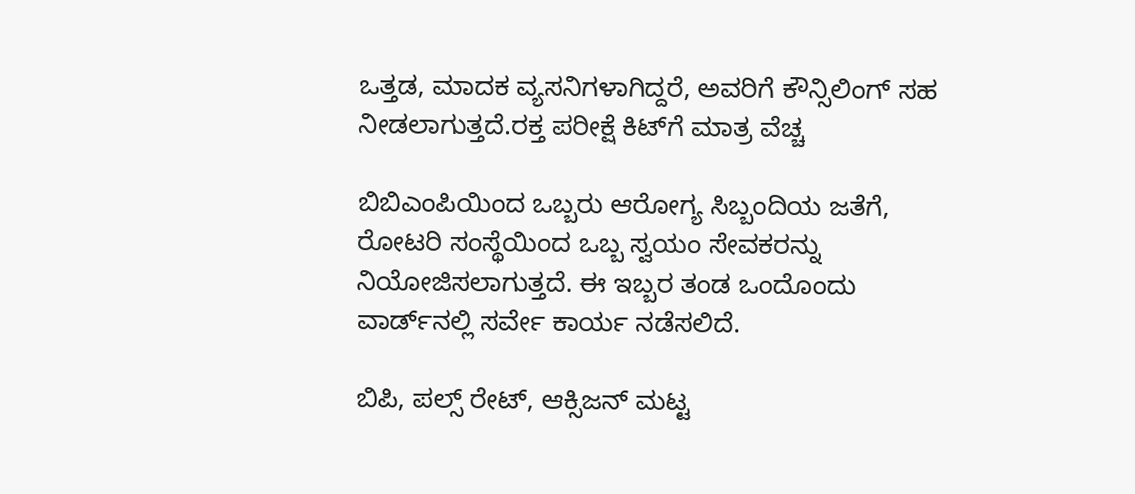ಒತ್ತಡ, ಮಾದಕ ವ್ಯಸನಿಗಳಾಗಿದ್ದರೆ, ಅವರಿಗೆ ಕೌನ್ಸಿಲಿಂಗ್‌ ಸಹ ನೀಡಲಾಗುತ್ತದೆ.ರಕ್ತ ಪರೀಕ್ಷೆ ಕಿಟ್‌ಗೆ ಮಾತ್ರ ವೆಚ್ಚ

ಬಿಬಿಎಂಪಿಯಿಂದ ಒಬ್ಬರು ಆರೋಗ್ಯ ಸಿಬ್ಬಂದಿಯ ಜತೆಗೆ, ರೋಟರಿ ಸಂಸ್ಥೆಯಿಂದ ಒಬ್ಬ ಸ್ವಯಂ ಸೇವಕರನ್ನು ನಿಯೋಜಿಸಲಾಗುತ್ತದೆ. ಈ ಇಬ್ಬರ ತಂಡ ಒಂದೊಂದು ವಾರ್ಡ್‌ನಲ್ಲಿ ಸರ್ವೇ ಕಾರ್ಯ ನಡೆಸಲಿದೆ.

ಬಿಪಿ, ಪಲ್ಸ್‌ ರೇಟ್‌, ಆಕ್ಸಿಜನ್‌ ಮಟ್ಟ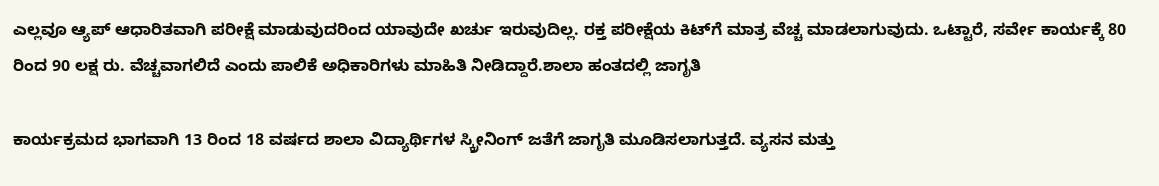ಎಲ್ಲವೂ ಆ್ಯಪ್‌ ಆಧಾರಿತವಾಗಿ ಪರೀಕ್ಷೆ ಮಾಡುವುದರಿಂದ ಯಾವುದೇ ಖರ್ಚು ಇರುವುದಿಲ್ಲ. ರಕ್ತ ಪರೀಕ್ಷೆಯ ಕಿಟ್‌ಗೆ ಮಾತ್ರ ವೆಚ್ಚ ಮಾಡಲಾಗುವುದು. ಒಟ್ಟಾರೆ, ಸರ್ವೇ ಕಾರ್ಯಕ್ಕೆ 80 ರಿಂದ 90 ಲಕ್ಷ ರು. ವೆಚ್ಚವಾಗಲಿದೆ ಎಂದು ಪಾಲಿಕೆ ಅಧಿಕಾರಿಗಳು ಮಾಹಿತಿ ನೀಡಿದ್ದಾರೆ.ಶಾಲಾ ಹಂತದಲ್ಲಿ ಜಾಗೃತಿ

ಕಾರ್ಯಕ್ರಮದ ಭಾಗವಾಗಿ 13 ರಿಂದ 18 ವರ್ಷದ ಶಾಲಾ ವಿದ್ಯಾರ್ಥಿಗಳ ಸ್ಕ್ರೀನಿಂಗ್‌ ಜತೆಗೆ ಜಾಗೃತಿ ಮೂಡಿಸಲಾಗುತ್ತದೆ. ವ್ಯಸನ ಮತ್ತು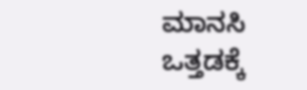ಮಾನಸಿ ಒತ್ತಡಕ್ಕೆ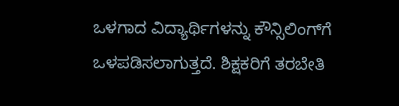ಒಳಗಾದ ವಿದ್ಯಾರ್ಥಿಗಳನ್ನು ಕೌನ್ಸಿಲಿಂಗ್‌ಗೆ ಒಳಪಡಿಸಲಾಗುತ್ತದೆ. ಶಿಕ್ಷಕರಿಗೆ ತರಬೇತಿ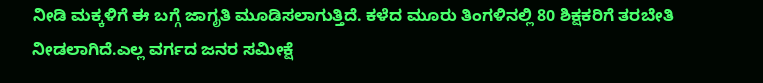ನೀಡಿ ಮಕ್ಕಳಿಗೆ ಈ ಬಗ್ಗೆ ಜಾಗೃತಿ ಮೂಡಿಸಲಾಗುತ್ತಿದೆ. ಕಳೆದ ಮೂರು ತಿಂಗಳಿನಲ್ಲಿ 80 ಶಿಕ್ಷಕರಿಗೆ ತರಬೇತಿ ನೀಡಲಾಗಿದೆ.ಎಲ್ಲ ವರ್ಗದ ಜನರ ಸಮೀಕ್ಷೆ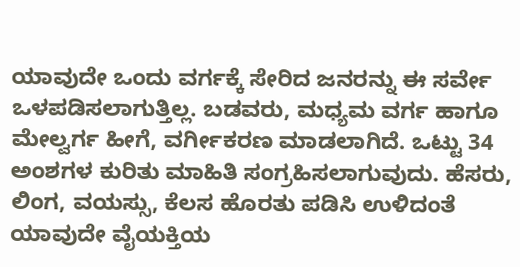ಯಾವುದೇ ಒಂದು ವರ್ಗಕ್ಕೆ ಸೇರಿದ ಜನರನ್ನು ಈ ಸರ್ವೇ ಒಳಪಡಿಸಲಾಗುತ್ತಿಲ್ಲ. ಬಡವರು, ಮಧ್ಯಮ ವರ್ಗ ಹಾಗೂ ಮೇಲ್ವರ್ಗ ಹೀಗೆ, ವರ್ಗೀಕರಣ ಮಾಡಲಾಗಿದೆ. ಒಟ್ಟು 34 ಅಂಶಗಳ ಕುರಿತು ಮಾಹಿತಿ ಸಂಗ್ರಹಿಸಲಾಗುವುದು. ಹೆಸರು, ಲಿಂಗ, ವಯಸ್ಸು, ಕೆಲಸ ಹೊರತು ಪಡಿಸಿ ಉಳಿದಂತೆ ಯಾವುದೇ ವೈಯಕ್ತಿಯ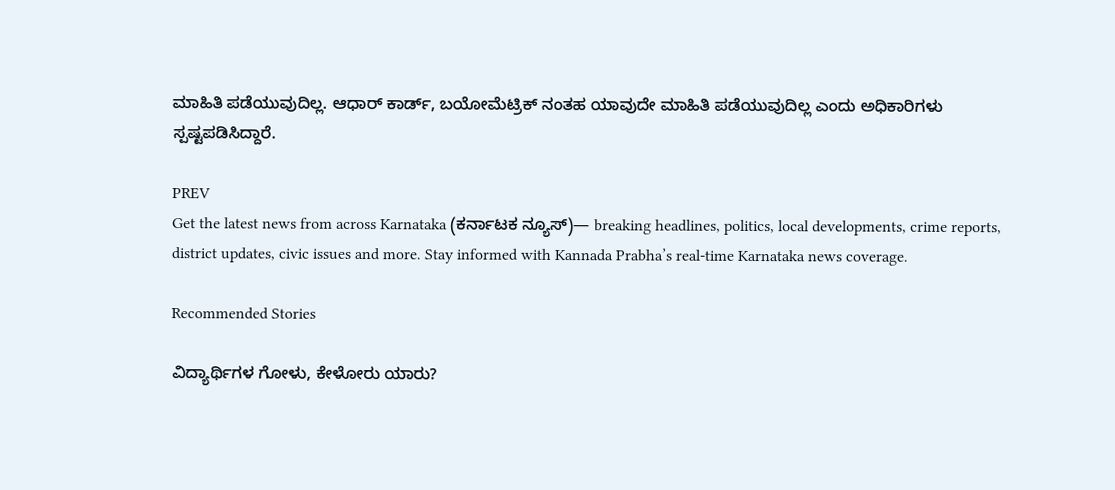ಮಾಹಿತಿ ಪಡೆಯುವುದಿಲ್ಲ. ಆಧಾರ್‌ ಕಾರ್ಡ್‌, ಬಯೋಮೆಟ್ರಿಕ್‌ ನಂತಹ ಯಾವುದೇ ಮಾಹಿತಿ ಪಡೆಯುವುದಿಲ್ಲ ಎಂದು ಅಧಿಕಾರಿಗಳು ಸ್ಪಷ್ಟಪಡಿಸಿದ್ದಾರೆ.

PREV
Get the latest news from across Karnataka (ಕರ್ನಾಟಕ ನ್ಯೂಸ್)— breaking headlines, politics, local developments, crime reports, district updates, civic issues and more. Stay informed with Kannada Prabha’s real‑time Karnataka news coverage.

Recommended Stories

ವಿದ್ಯಾರ್ಥಿಗಳ ಗೋಳು, ಕೇಳೋರು ಯಾರು?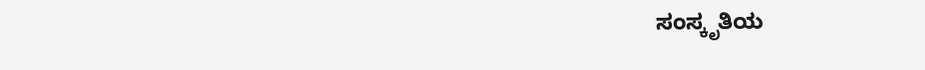ಸಂಸ್ಕೃತಿಯ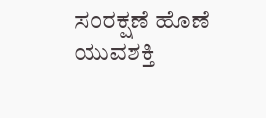ಸಂರಕ್ಷಣೆ ಹೊಣೆ ಯುವಶಕ್ತಿ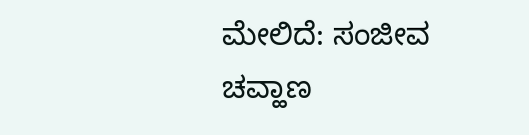ಮೇಲಿದೆ: ಸಂಜೀವ ಚವ್ಹಾಣ